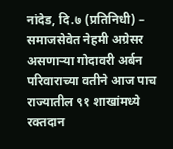नांदेड, दि.७ (प्रतिनिधी) – समाजसेवेत नेहमी अग्रेसर असणाऱ्या गोदावरी अर्बन परिवाराच्या वतीने आज पाच राज्यातील ९१ शाखांमध्ये रक्तदान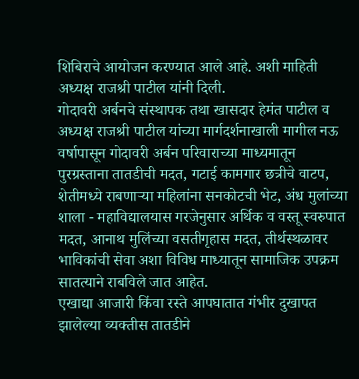शिबिराचे आयोजन करण्यात आले आहे. अशी माहिती अध्यक्ष राजश्री पाटील यांनी दिली.
गोदावरी अर्बनचे संस्थापक तथा खासदार हेमंत पाटील व अध्यक्ष राजश्री पाटील यांच्या मार्गदर्शनाखाली मागील नऊ वर्षापासून गोदावरी अर्बन परिवाराच्या माध्यमातून पुरग्रस्ताना तातडीची मदत, गटाई कामगार छत्रीचे वाटप, शेतीमध्ये राबणाऱ्या महिलांना सनकोटची भेट, अंध मुलांच्या शाला - महाविद्यालयास गरजेनुसार अर्थिक व वस्तू स्वरुपात मदत, आनाथ मुलिंच्या वसतीगृहास मदत, तीर्थस्थळावर भाविकांची सेवा अशा विविध माध्यातून सामाजिक उपक्रम सातत्याने राबविले जात आहेत.
एखाद्या आजारी किंवा रस्ते आपघातात गंभीर दुखापत झालेल्या व्यक्तीस तातडीने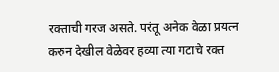रक्ताची गरज असते. परंतू अनेक वेळा प्रयत्न करुन देखील वेळेवर हव्या त्या गटाचे रक्त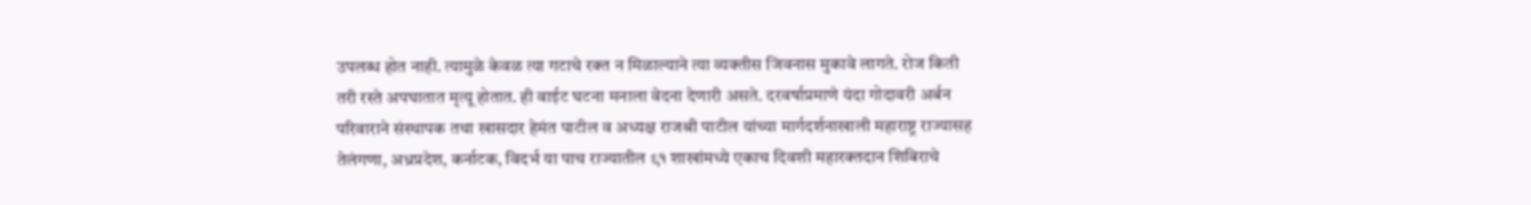उपलब्ध होत नाही. त्यामुळे केवळ त्या गटाचे रक्त न मिळाल्याने त्या व्यक्तीस जिवनास मुकावे लागते. रोज किती तरी रस्ते अपघातात मृत्यू होतात. ही वाईट घटना मनाला वेदना देणारी असते. दरवर्षाप्रमाणे यंदा गोदावरी अर्बन परिवाराने संस्थापक तथा खासदार हेमंत पाटील व अध्यक्ष राजश्री पाटील यांच्या मार्गदर्शनाखाली महाराष्ट्र राज्यासह तेलंगणा, अध्रप्रदेश, कर्नाटक, विदर्भ या पाच राज्यातील ९१ शाखांमध्ये एकाच दिवशी महारक्तदान शिबिराचे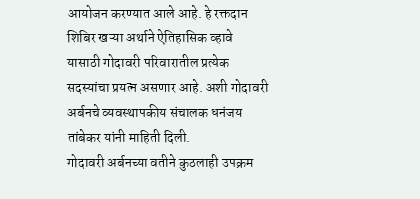आयोजन करण्यात आले आहे. हे रक्तदान शिबिर खऱ्या अर्थाने ऐतिहासिक व्हावे यासाठी गोदावरी परिवारातील प्रत्येक सदस्यांचा प्रयत्न असणार आहे. अशी गोदावरी अर्बनचे व्यवस्थापकीय संचालक धनंजय तांबेकर यांनी माहिती दिली.
गोदावरी अर्बनच्या वतीने कुठलाही उपक्रम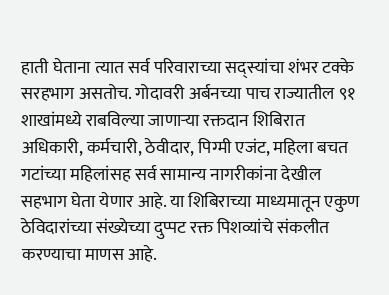हाती घेताना त्यात सर्व परिवाराच्या सद्स्यांचा शंभर टक्के सरहभाग असतोच. गोदावरी अर्बनच्या पाच राज्यातील ९१ शाखांमध्ये राबविल्या जाणाऱ्या रक्तदान शिबिरात अधिकारी, कर्मचारी, ठेवीदार, पिग्मी एजंट, महिला बचत गटांच्या महिलांसह सर्व सामान्य नागरीकांना देखील सहभाग घेता येणार आहे. या शिबिराच्या माध्यमातून एकुण ठेविदारांच्या संख्येच्या दुप्पट रक्त पिशव्यांचे संकलीत करण्याचा माणस आहे.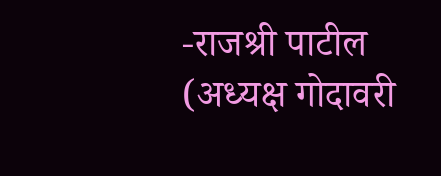-राजश्री पाटील (अध्यक्ष गोदावरी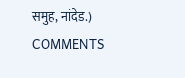समुह, नांदेड.)
COMMENTS